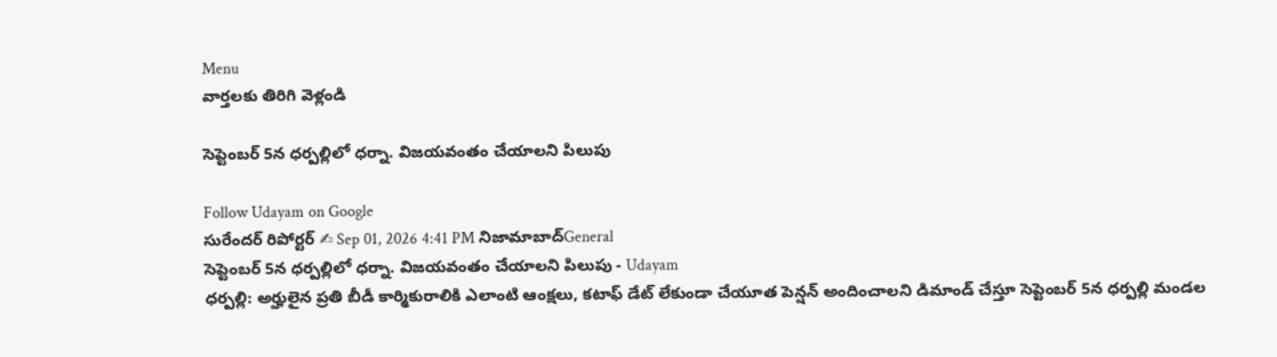Menu
వార్తలకు తిరిగి వెళ్లండి

సెప్టెంబర్ 5న ధర్పల్లిలో ధర్నా. విజయవంతం చేయాలని పిలుపు

Follow Udayam on Google
సురేందర్ రిపోర్టర్ ✍ Sep 01, 2026 4:41 PM నిజామాబాద్General
సెప్టెంబర్ 5న ధర్పల్లిలో ధర్నా. విజయవంతం చేయాలని పిలుపు - Udayam
ధర్పల్లి: అర్హులైన ప్రతి బీడీ కార్మికురాలికి ఎలాంటి ఆంక్షలు, కటాఫ్ డేట్ లేకుండా చేయూత పెన్షన్ అందించాలని డిమాండ్ చేస్తూ సెప్టెంబర్ 5న ధర్పల్లి మండల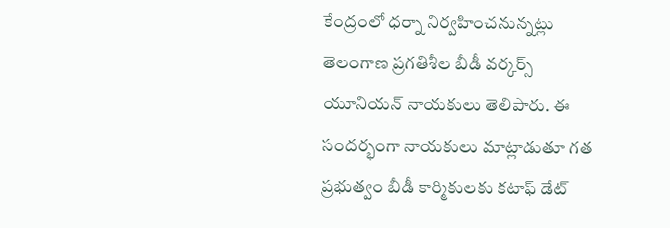కేంద్రంలో ధర్నా నిర్వహించనున్నట్లు తెలంగాణ ప్రగతిశీల బీడీ వర్కర్స్ యూనియన్ నాయకులు తెలిపారు. ఈ సందర్భంగా నాయకులు మాట్లాడుతూ గత ప్రభుత్వం బీడీ కార్మికులకు కటాఫ్ డేట్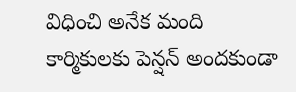విధించి అనేక మంది కార్మికులకు పెన్షన్ అందకుండా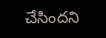చేసిందని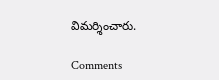విమర్శించారు.

Comments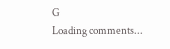G
Loading comments...